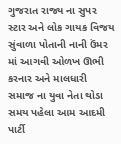ગુજરાત રાજ્ય ના સુપર સ્ટાર અને લોક ગાયક વિજય સુંવાળા પોતાની નાની ઉંમર માં આગવી ઓળખ ઊભી કરનાર અને માલધારી સમાજ ના યુવા નેતા થોડા સમય પહેલા આમ આદમી પાર્ટી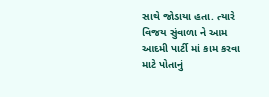સાથે જોડાયા હતા. ત્યારે વિજય સુંવાળા ને આમ આદમી પાર્ટી માં કામ કરવા માટે પોતાનું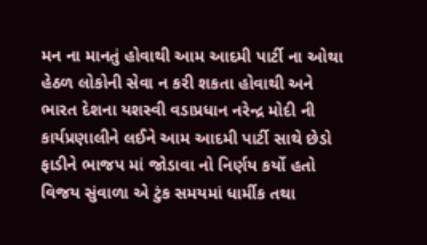મન ના માનતું હોવાથી આમ આદમી પાર્ટી ના ઓથા હેઠળ લોકોની સેવા ન કરી શકતા હોવાથી અને ભારત દેશના યશસ્વી વડાપ્રધાન નરેન્દ્ર મોદી ની કાર્યપ્રણાલીને લઈને આમ આદમી પાર્ટી સાથે છેડો ફાડીને ભાજપ માં જોડાવા નો નિર્ણય કર્યો હતો
વિજય સુંવાળા એ ટુંક સમયમાં ધાર્મીક તથા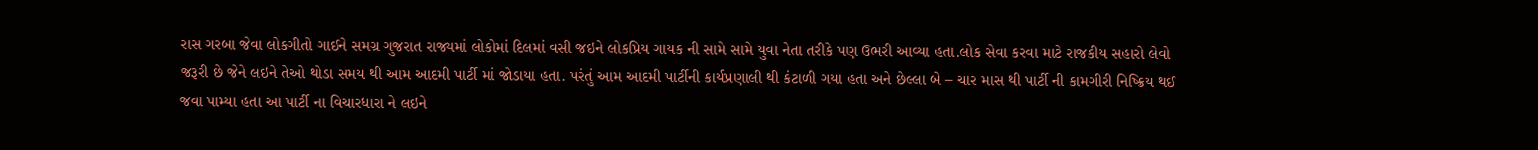રાસ ગરબા જેવા લોકગીતો ગાઈને સમગ્ર ગુજરાત રાજ્યમાં લોકોમાં દિલમાં વસી જઇને લોકપ્રિય ગાયક ની સામે સામે યુવા નેતા તરીકે પણ ઉભરી આવ્યા હતા.લોક સેવા કરવા માટે રાજકીય સહારો લેવો જરૂરી છે જેને લઇને તેઓ થોડા સમય થી આમ આદમી પાર્ટી માં જોડાયા હતા. પરંતું આમ આદમી પાર્ટીની કાર્યપ્રણાલી થી કંટાળી ગયા હતા અને છેલ્લા બે – ચાર માસ થી પાર્ટી ની કામગીરી નિષ્ક્રિય થઈ જવા પામ્યા હતા આ પાર્ટી ના વિચારધારા ને લઇને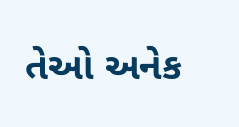તેઓ અનેક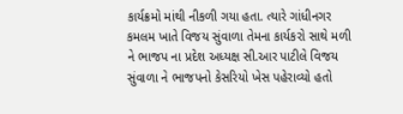કાર્યક્રમો માંથી નીકળી ગયા હતા. ત્યારે ગાંધીનગર કમલમ ખાતે વિજય સુંવાળા તેમના કાર્યકરો સાથે મળી ને ભાજપ ના પ્રદેશ અધ્યક્ષ સી.આર પાટીલે વિજય સુંવાળા ને ભાજપનો કેસરિયો ખેસ પહેરાવ્યો હતો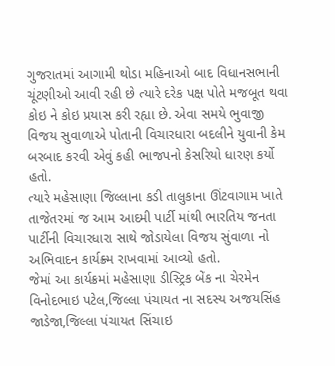ગુજરાતમાં આગામી થોડા મહિનાઓ બાદ વિધાનસભાની ચૂંટણીઓ આવી રહી છે ત્યારે દરેક પક્ષ પોતે મજબૂત થવા કોઇ ને કોઇ પ્રયાસ કરી રહ્યા છે. એવા સમયે ભુવાજી વિજય સુવાળાએ પોતાની વિચારધારા બદલીને યુવાની કેમ બરબાદ કરવી એવું કહી ભાજપનો કેસરિયો ધારણ કર્યો હતો.
ત્યારે મહેસાણા જિલ્લાના કડી તાલુકાના ઊંટવાગામ ખાતે તાજેતરમાં જ આમ આદમી પાર્ટી માંથી ભારતિય જનતા પાર્ટીની વિચારધારા સાથે જોડાયેલા વિજય સુંવાળા નો અભિવાદન કાર્યક્ર્મ રાખવામાં આવ્યો હતો.
જેમાં આ કાર્યક્રમાં મહેસાણા ડીસ્ટ્રિક બેંક ના ચેરમેન વિનોદભાઇ પટેલ,જિલ્લા પંચાયત ના સદસ્ય અજયસિંહ જાડેજા,જિલ્લા પંચાયત સિંચાઇ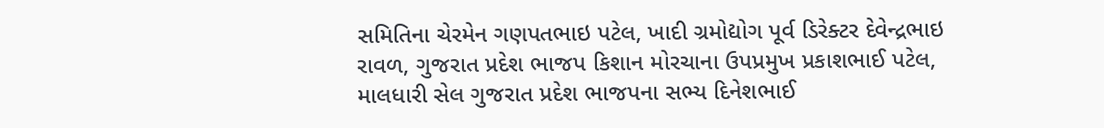સમિતિના ચેરમેન ગણપતભાઇ પટેલ, ખાદી ગ્રમોદ્યોગ પૂર્વ ડિરેક્ટર દેવેન્દ્રભાઇ રાવળ, ગુજરાત પ્રદેશ ભાજપ કિશાન મોરચાના ઉપપ્રમુખ પ્રકાશભાઈ પટેલ, માલધારી સેલ ગુજરાત પ્રદેશ ભાજપના સભ્ય દિનેશભાઈ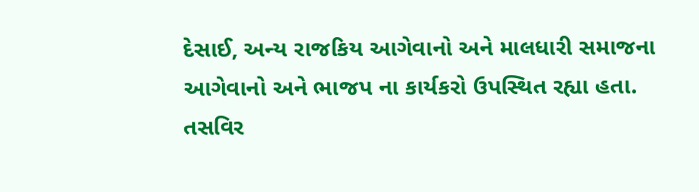દેસાઈ, અન્ય રાજકિય આગેવાનો અને માલધારી સમાજના આગેવાનો અને ભાજપ ના કાર્યકરો ઉપસ્થિત રહ્યા હતા.
તસવિર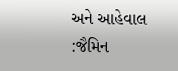અને આહેવાલ :જૈમિન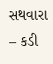સથવારા – કડી